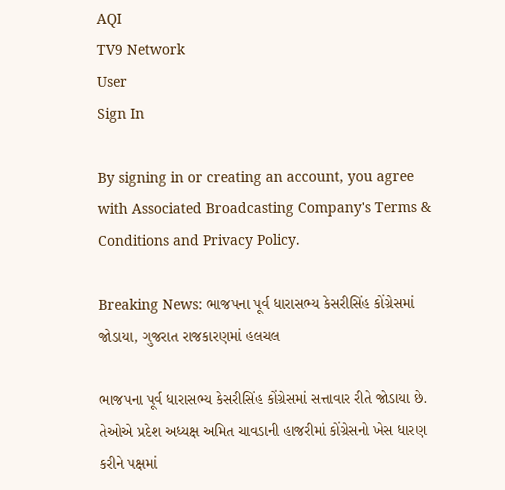AQI
TV9 Network
User
Sign In

By signing in or creating an account, you agree with Associated Broadcasting Company's Terms & Conditions and Privacy Policy.

Breaking News: ભાજપના પૂર્વ ધારાસભ્ય કેસરીસિંહ કોંગ્રેસમાં જોડાયા, ગુજરાત રાજકારણમાં હલચલ

ભાજપના પૂર્વ ધારાસભ્ય કેસરીસિંહ કોંગ્રેસમાં સત્તાવાર રીતે જોડાયા છે. તેઓએ પ્રદેશ અધ્યક્ષ અમિત ચાવડાની હાજરીમાં કોંગ્રેસનો ખેસ ધારણ કરીને પક્ષમાં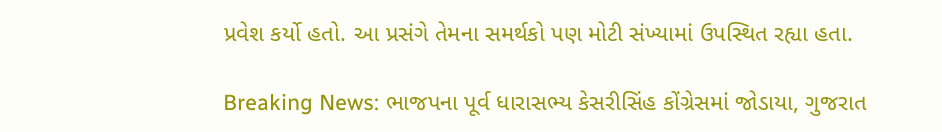પ્રવેશ કર્યો હતો. આ પ્રસંગે તેમના સમર્થકો પણ મોટી સંખ્યામાં ઉપસ્થિત રહ્યા હતા.

Breaking News: ભાજપના પૂર્વ ધારાસભ્ય કેસરીસિંહ કોંગ્રેસમાં જોડાયા, ગુજરાત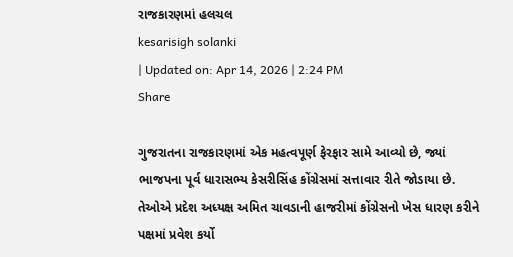રાજકારણમાં હલચલ
kesarisigh solanki
| Updated on: Apr 14, 2026 | 2:24 PM
Share

ગુજરાતના રાજકારણમાં એક મહત્વપૂર્ણ ફેરફાર સામે આવ્યો છે, જ્યાં ભાજપના પૂર્વ ધારાસભ્ય કેસરીસિંહ કોંગ્રેસમાં સત્તાવાર રીતે જોડાયા છે. તેઓએ પ્રદેશ અધ્યક્ષ અમિત ચાવડાની હાજરીમાં કોંગ્રેસનો ખેસ ધારણ કરીને પક્ષમાં પ્રવેશ કર્યો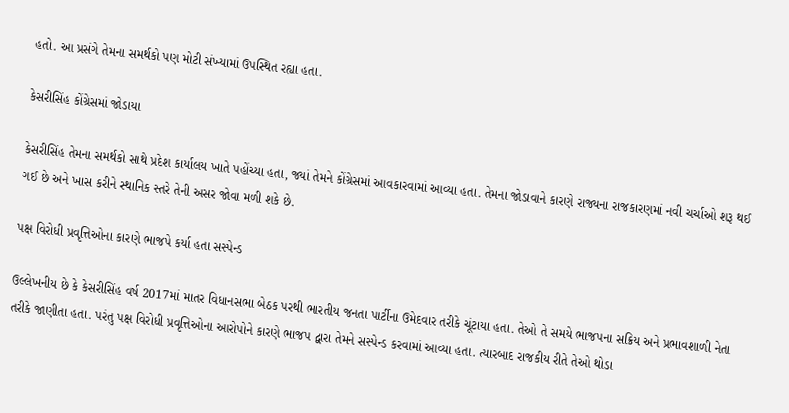હતો. આ પ્રસંગે તેમના સમર્થકો પણ મોટી સંખ્યામાં ઉપસ્થિત રહ્યા હતા.

કેસરીસિંહ કોંગ્રેસમાં જોડાયા

કેસરીસિંહ તેમના સમર્થકો સાથે પ્રદેશ કાર્યાલય ખાતે પહોંચ્યા હતા, જ્યાં તેમને કોંગ્રેસમાં આવકારવામાં આવ્યા હતા. તેમના જોડાવાને કારણે રાજ્યના રાજકારણમાં નવી ચર્ચાઓ શરૂ થઈ ગઈ છે અને ખાસ કરીને સ્થાનિક સ્તરે તેની અસર જોવા મળી શકે છે.

પક્ષ વિરોધી પ્રવૃત્તિઓના કારણે ભાજપે કર્યા હતા સસ્પેન્ડ

ઉલ્લેખનીય છે કે કેસરીસિંહ વર્ષ 2017માં માતર વિધાનસભા બેઠક પરથી ભારતીય જનતા પાર્ટીના ઉમેદવાર તરીકે ચૂંટાયા હતા. તેઓ તે સમયે ભાજપના સક્રિય અને પ્રભાવશાળી નેતા તરીકે જાણીતા હતા. પરંતુ પક્ષ વિરોધી પ્રવૃત્તિઓના આરોપોને કારણે ભાજપ દ્વારા તેમને સસ્પેન્ડ કરવામાં આવ્યા હતા. ત્યારબાદ રાજકીય રીતે તેઓ થોડા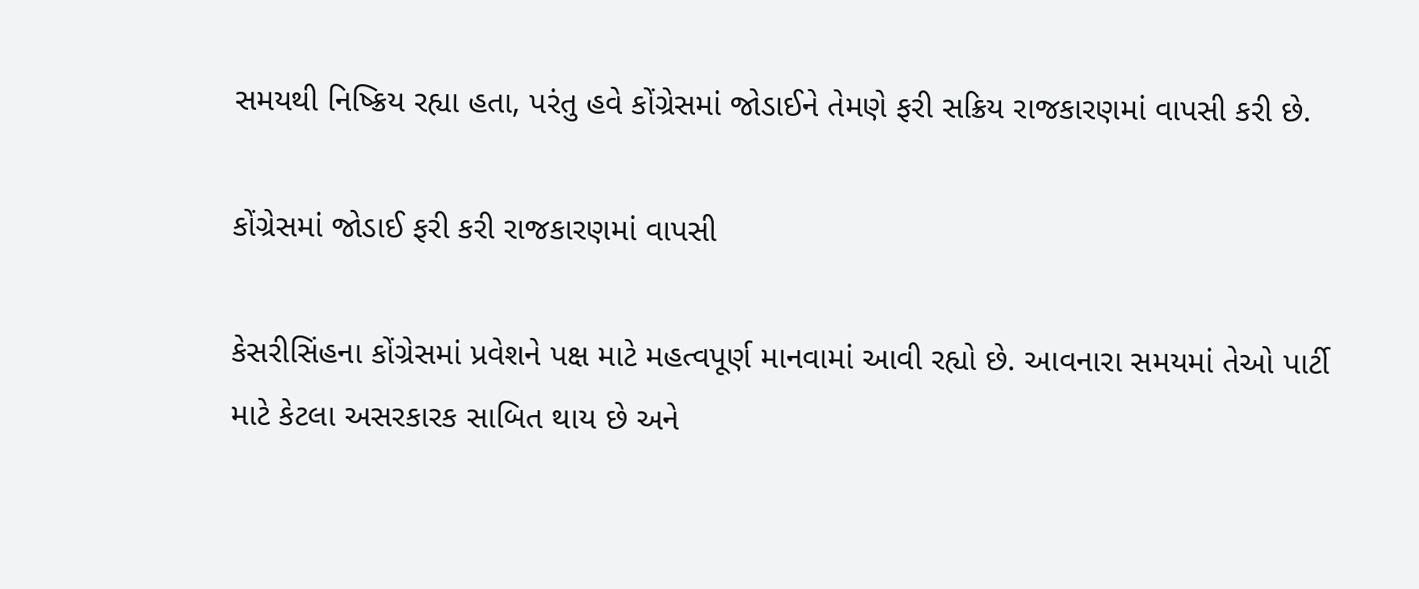સમયથી નિષ્ક્રિય રહ્યા હતા, પરંતુ હવે કોંગ્રેસમાં જોડાઈને તેમણે ફરી સક્રિય રાજકારણમાં વાપસી કરી છે.

કોંગ્રેસમાં જોડાઈ ફરી કરી રાજકારણમાં વાપસી

કેસરીસિંહના કોંગ્રેસમાં પ્રવેશને પક્ષ માટે મહત્વપૂર્ણ માનવામાં આવી રહ્યો છે. આવનારા સમયમાં તેઓ પાર્ટી માટે કેટલા અસરકારક સાબિત થાય છે અને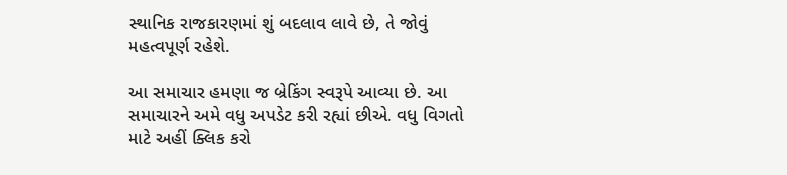સ્થાનિક રાજકારણમાં શું બદલાવ લાવે છે, તે જોવું મહત્વપૂર્ણ રહેશે.

આ સમાચાર હમણા જ બ્રેકિંગ સ્વરૂપે આવ્યા છે. આ સમાચારને અમે વધુ અપડેટ કરી રહ્યાં છીએ. વધુ વિગતો માટે અહીં ક્લિક કરો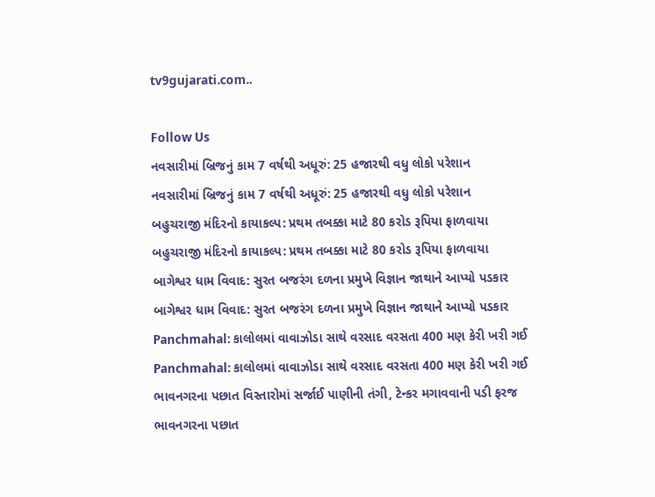tv9gujarati.com..

Follow Us
નવસારીમાં બ્રિજનું કામ 7 વર્ષથી અધૂરું: 25 હજારથી વધુ લોકો પરેશાન
નવસારીમાં બ્રિજનું કામ 7 વર્ષથી અધૂરું: 25 હજારથી વધુ લોકો પરેશાન
બહુચરાજી મંદિરનો કાયાકલ્પ: પ્રથમ તબક્કા માટે 80 કરોડ રૂપિયા ફાળવાયા
બહુચરાજી મંદિરનો કાયાકલ્પ: પ્રથમ તબક્કા માટે 80 કરોડ રૂપિયા ફાળવાયા
બાગેશ્વર ધામ વિવાદ: સુરત બજરંગ દળના પ્રમુખે વિજ્ઞાન જાથાને આપ્યો પડકાર
બાગેશ્વર ધામ વિવાદ: સુરત બજરંગ દળના પ્રમુખે વિજ્ઞાન જાથાને આપ્યો પડકાર
Panchmahal: કાલોલમાં વાવાઝોડા સાથે વરસાદ વરસતા 400 મણ કેરી ખરી ગઈ
Panchmahal: કાલોલમાં વાવાઝોડા સાથે વરસાદ વરસતા 400 મણ કેરી ખરી ગઈ
ભાવનગરના પછાત વિસ્તારોમાં સર્જાઈ પાણીની તંગી, ટેન્કર મગાવવાની પડી ફરજ
ભાવનગરના પછાત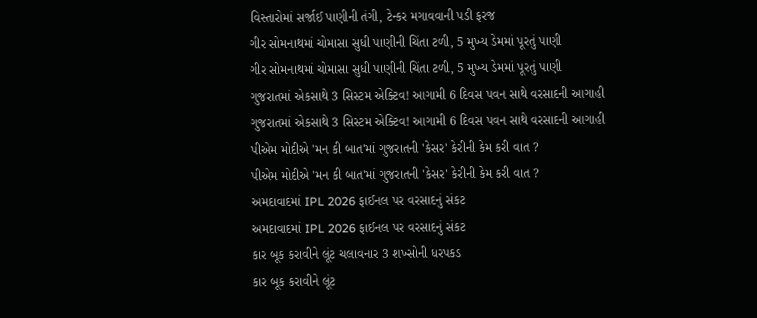વિસ્તારોમાં સર્જાઈ પાણીની તંગી, ટેન્કર મગાવવાની પડી ફરજ
ગીર સોમનાથમાં ચોમાસા સુધી પાણીની ચિંતા ટળી, 5 મુખ્ય ડેમમાં પૂરતું પાણી
ગીર સોમનાથમાં ચોમાસા સુધી પાણીની ચિંતા ટળી, 5 મુખ્ય ડેમમાં પૂરતું પાણી
ગુજરાતમાં એકસાથે 3 સિસ્ટમ એક્ટિવ! આગામી 6 દિવસ પવન સાથે વરસાદની આગાહી
ગુજરાતમાં એકસાથે 3 સિસ્ટમ એક્ટિવ! આગામી 6 દિવસ પવન સાથે વરસાદની આગાહી
પીએમ મોદીએ 'મન કી બાત'માં ગુજરાતની 'કેસર' કેરીની કેમ કરી વાત ?
પીએમ મોદીએ 'મન કી બાત'માં ગુજરાતની 'કેસર' કેરીની કેમ કરી વાત ?
અમદાવાદમાં IPL 2026 ફાઈનલ પર વરસાદનું સંકટ
અમદાવાદમાં IPL 2026 ફાઈનલ પર વરસાદનું સંકટ
કાર બૂક કરાવીને લૂંટ ચલાવનાર 3 શખ્સોની ધરપકડ
કાર બૂક કરાવીને લૂંટ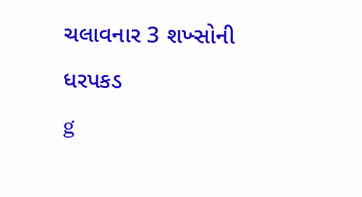ચલાવનાર 3 શખ્સોની ધરપકડ
g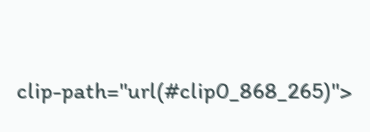clip-path="url(#clip0_868_265)">